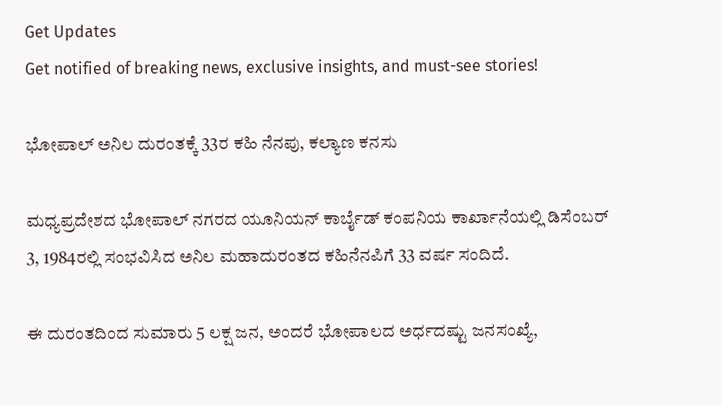Get Updates
Get notified of breaking news, exclusive insights, and must-see stories!

ಭೋಪಾಲ್ ಅನಿಲ ದುರಂತಕ್ಕೆ 33ರ ಕಹಿ ನೆನಪು, ಕಲ್ಯಾಣ ಕನಸು

ಮಧ್ಯಪ್ರದೇಶದ ಭೋಪಾಲ್ ನಗರದ ಯೂನಿಯನ್ ಕಾರ್ಬೈಡ್ ಕಂಪನಿಯ ಕಾರ್ಖಾನೆಯಲ್ಲಿ ಡಿಸೆಂಬರ್ 3, 1984ರಲ್ಲಿ ಸಂಭವಿಸಿದ ಅನಿಲ ಮಹಾದುರಂತದ ಕಹಿನೆನಪಿಗೆ 33 ವರ್ಷ ಸಂದಿದೆ.

ಈ ದುರಂತದಿಂದ ಸುಮಾರು 5 ಲಕ್ಷ ಜನ, ಅಂದರೆ ಭೋಪಾಲದ ಅರ್ಧದಷ್ಟು ಜನಸಂಖ್ಯೆ,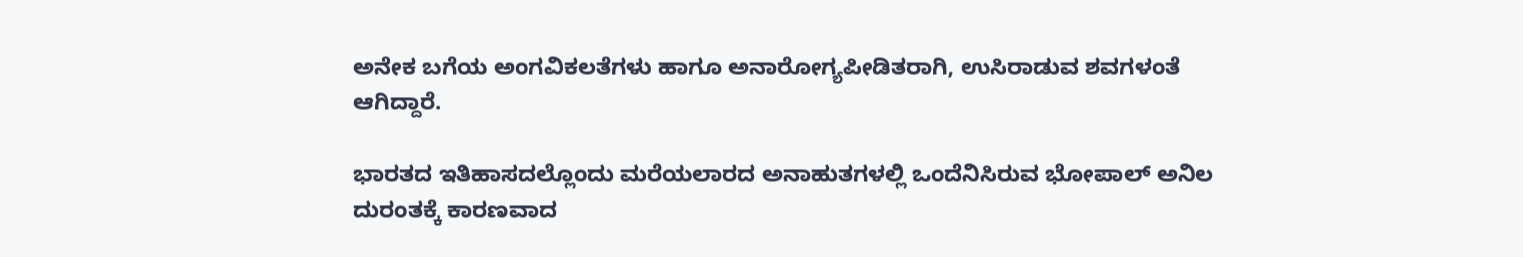ಅನೇಕ ಬಗೆಯ ಅಂಗವಿಕಲತೆಗಳು ಹಾಗೂ ಅನಾರೋಗ್ಯಪೀಡಿತರಾಗಿ, ಉಸಿರಾಡುವ ಶವಗಳಂತೆ ಆಗಿದ್ದಾರೆ.

ಭಾರತದ ಇತಿಹಾಸದಲ್ಲೊಂದು ಮರೆಯಲಾರದ ಅನಾಹುತಗಳಲ್ಲಿ ಒಂದೆನಿಸಿರುವ ಭೋಪಾಲ್ ಅನಿಲ ದುರಂತಕ್ಕೆ ಕಾರಣವಾದ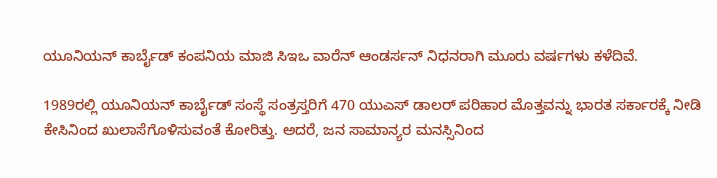ಯೂನಿಯನ್ ಕಾರ್ಬೈಡ್ ಕಂಪನಿಯ ಮಾಜಿ ಸಿಇಒ ವಾರೆನ್ ಆಂಡರ್ಸನ್ ನಿಧನರಾಗಿ ಮೂರು ವರ್ಷಗಳು ಕಳೆದಿವೆ.

1989ರಲ್ಲಿ ಯೂನಿಯನ್ ಕಾರ್ಬೈಡ್ ಸಂಸ್ಥೆ ಸಂತ್ರಸ್ತರಿಗೆ 470 ಯುಎಸ್ ಡಾಲರ್ ಪರಿಹಾರ ಮೊತ್ತವನ್ನು ಭಾರತ ಸರ್ಕಾರಕ್ಕೆ ನೀಡಿ ಕೇಸಿನಿಂದ ಖುಲಾಸೆಗೊಳಿಸುವಂತೆ ಕೋರಿತ್ತು. ಅದರೆ, ಜನ ಸಾಮಾನ್ಯರ ಮನಸ್ಸಿನಿಂದ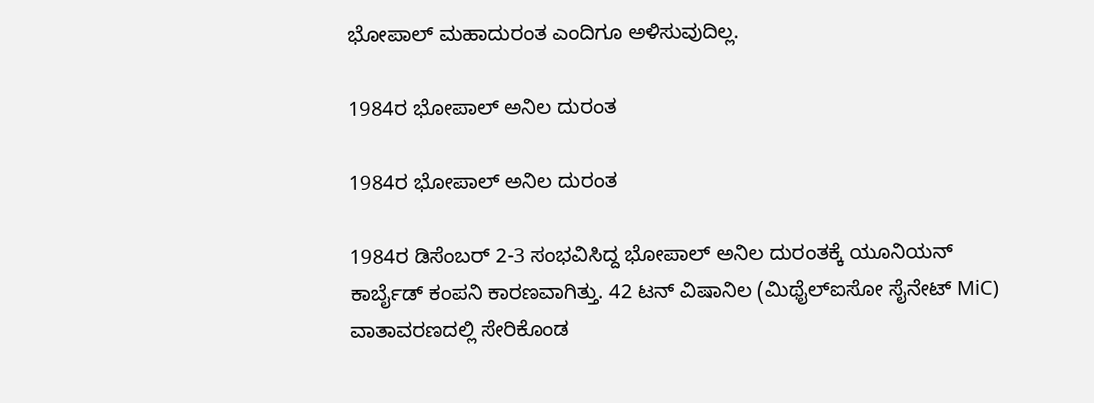ಭೋಪಾಲ್ ಮಹಾದುರಂತ ಎಂದಿಗೂ ಅಳಿಸುವುದಿಲ್ಲ.

1984ರ ಭೋಪಾಲ್ ಅನಿಲ ದುರಂತ

1984ರ ಭೋಪಾಲ್ ಅನಿಲ ದುರಂತ

1984ರ ಡಿಸೆಂಬರ್ 2-3 ಸಂಭವಿಸಿದ್ದ ಭೋಪಾಲ್ ಅನಿಲ ದುರಂತಕ್ಕೆ ಯೂನಿಯನ್ ಕಾರ್ಬೈಡ್ ಕಂಪನಿ ಕಾರಣವಾಗಿತ್ತು. 42 ಟನ್ ವಿಷಾನಿಲ (ಮಿಥೈಲ್‌ಐಸೋ ಸೈನೇಟ್ MiC) ವಾತಾವರಣದಲ್ಲಿ ಸೇರಿಕೊಂಡ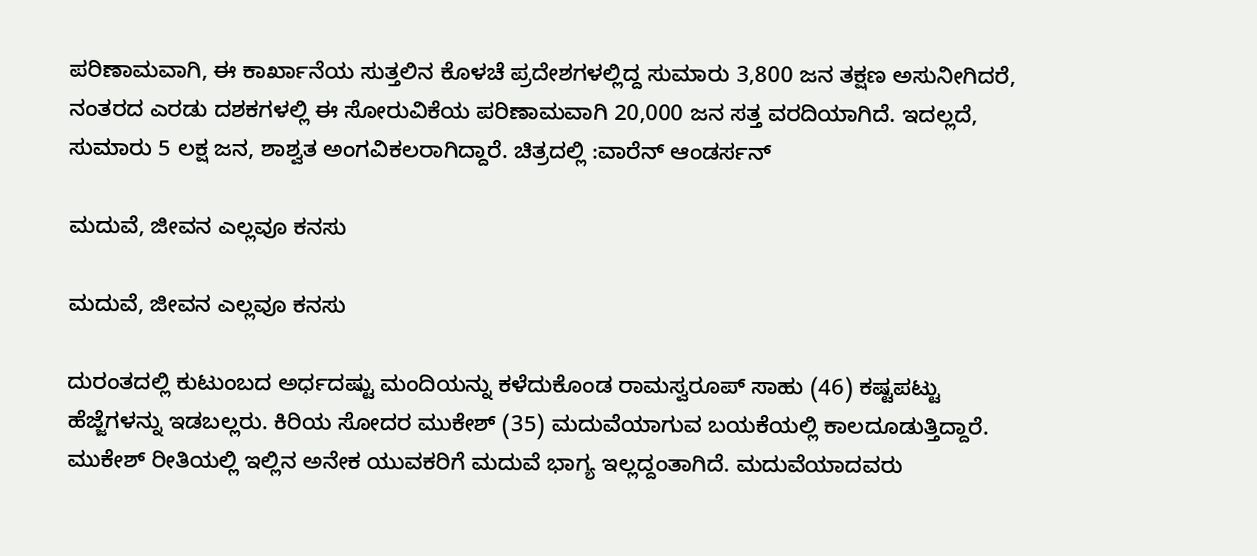ಪರಿಣಾಮವಾಗಿ, ಈ ಕಾರ್ಖಾನೆಯ ಸುತ್ತಲಿನ ಕೊಳಚೆ ಪ್ರದೇಶಗಳಲ್ಲಿದ್ದ ಸುಮಾರು 3,800 ಜನ ತಕ್ಷಣ ಅಸುನೀಗಿದರೆ, ನಂತರದ ಎರಡು ದಶಕಗಳಲ್ಲಿ ಈ ಸೋರುವಿಕೆಯ ಪರಿಣಾಮವಾಗಿ 20,000 ಜನ ಸತ್ತ ವರದಿಯಾಗಿದೆ. ಇದಲ್ಲದೆ, ಸುಮಾರು 5 ಲಕ್ಷ ಜನ, ಶಾಶ್ವತ ಅಂಗವಿಕಲರಾಗಿದ್ದಾರೆ. ಚಿತ್ರದಲ್ಲಿ :ವಾರೆನ್ ಆಂಡರ್ಸನ್

ಮದುವೆ, ಜೀವನ ಎಲ್ಲವೂ ಕನಸು

ಮದುವೆ, ಜೀವನ ಎಲ್ಲವೂ ಕನಸು

ದುರಂತದಲ್ಲಿ ಕುಟುಂಬದ ಅರ್ಧದಷ್ಟು ಮಂದಿಯನ್ನು ಕಳೆದುಕೊಂಡ ರಾಮಸ್ವರೂಪ್ ಸಾಹು (46) ಕಷ್ಟಪಟ್ಟು ಹೆಜ್ಜೆಗಳನ್ನು ಇಡಬಲ್ಲರು. ಕಿರಿಯ ಸೋದರ ಮುಕೇಶ್ (35) ಮದುವೆಯಾಗುವ ಬಯಕೆಯಲ್ಲಿ ಕಾಲದೂಡುತ್ತಿದ್ದಾರೆ. ಮುಕೇಶ್ ರೀತಿಯಲ್ಲಿ ಇಲ್ಲಿನ ಅನೇಕ ಯುವಕರಿಗೆ ಮದುವೆ ಭಾಗ್ಯ ಇಲ್ಲದ್ದಂತಾಗಿದೆ. ಮದುವೆಯಾದವರು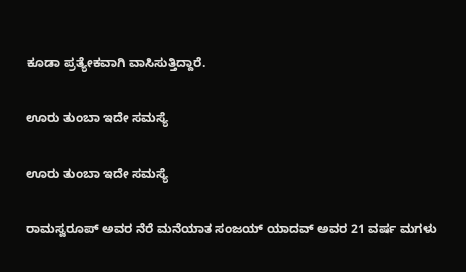ಕೂಡಾ ಪ್ರತ್ಯೇಕವಾಗಿ ವಾಸಿಸುತ್ತಿದ್ದಾರೆ.

ಊರು ತುಂಬಾ ಇದೇ ಸಮಸ್ಯೆ

ಊರು ತುಂಬಾ ಇದೇ ಸಮಸ್ಯೆ

ರಾಮಸ್ವರೂಪ್ ಅವರ ನೆರೆ ಮನೆಯಾತ ಸಂಜಯ್ ಯಾದವ್ ಅವರ 21 ವರ್ಷ ಮಗಳು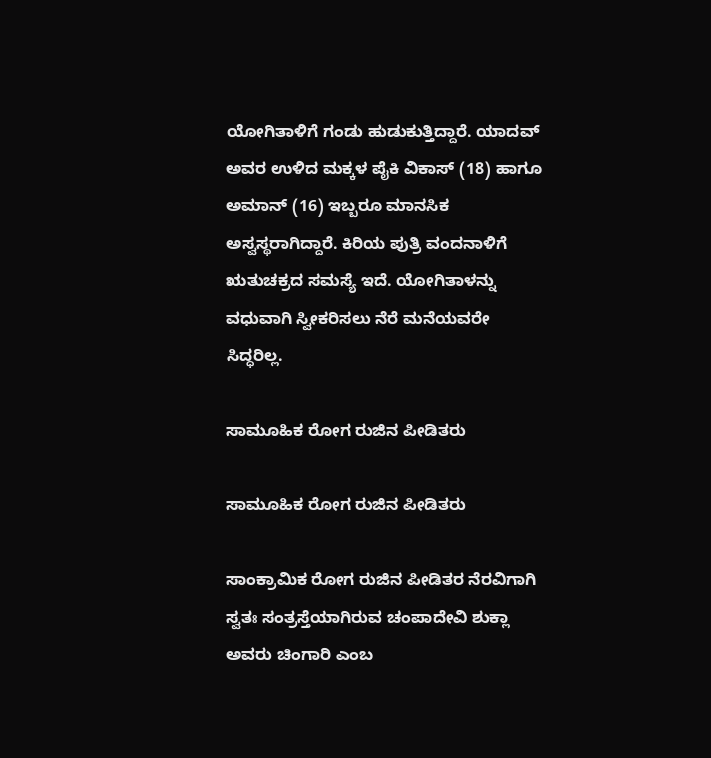ಯೋಗಿತಾಳಿಗೆ ಗಂಡು ಹುಡುಕುತ್ತಿದ್ದಾರೆ. ಯಾದವ್ ಅವರ ಉಳಿದ ಮಕ್ಕಳ ಪೈಕಿ ವಿಕಾಸ್ (18) ಹಾಗೂ ಅಮಾನ್ (16) ಇಬ್ಬರೂ ಮಾನಸಿಕ ಅಸ್ವಸ್ಥರಾಗಿದ್ದಾರೆ. ಕಿರಿಯ ಪುತ್ರಿ ವಂದನಾಳಿಗೆ ಋತುಚಕ್ರದ ಸಮಸ್ಯೆ ಇದೆ. ಯೋಗಿತಾಳನ್ನು ವಧುವಾಗಿ ಸ್ವೀಕರಿಸಲು ನೆರೆ ಮನೆಯವರೇ ಸಿದ್ಧರಿಲ್ಲ.

ಸಾಮೂಹಿಕ ರೋಗ ರುಜಿನ ಪೀಡಿತರು

ಸಾಮೂಹಿಕ ರೋಗ ರುಜಿನ ಪೀಡಿತರು

ಸಾಂಕ್ರಾಮಿಕ ರೋಗ ರುಜಿನ ಪೀಡಿತರ ನೆರವಿಗಾಗಿ ಸ್ವತಃ ಸಂತ್ರಸ್ತೆಯಾಗಿರುವ ಚಂಪಾದೇವಿ ಶುಕ್ಲಾ ಅವರು ಚಿಂಗಾರಿ ಎಂಬ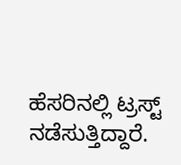ಹೆಸರಿನಲ್ಲಿ ಟ್ರಸ್ಟ್ ನಡೆಸುತ್ತಿದ್ದಾರೆ.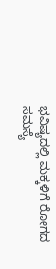ಭವಿಷ್ಯದಲ್ಲಿ ಮಕ್ಕಳಿಗೆ ರೋಗದ ಸಮಸ್ಯೆ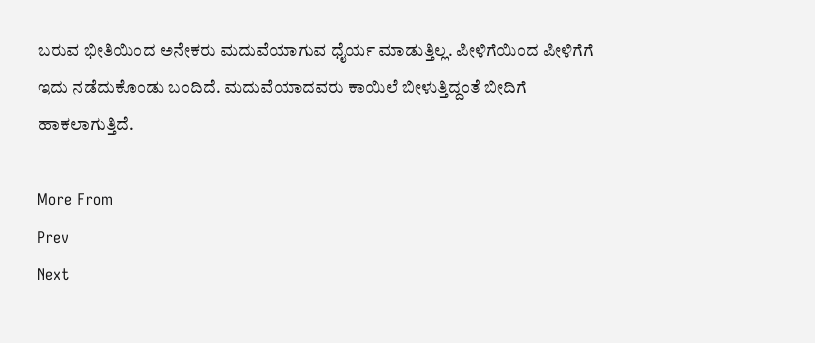ಬರುವ ಭೀತಿಯಿಂದ ಅನೇಕರು ಮದುವೆಯಾಗುವ ಧೈರ್ಯ ಮಾಡುತ್ತಿಲ್ಲ. ಪೀಳಿಗೆಯಿಂದ ಪೀಳಿಗೆಗೆ ಇದು ನಡೆದುಕೊಂಡು ಬಂದಿದೆ. ಮದುವೆಯಾದವರು ಕಾಯಿಲೆ ಬೀಳುತ್ತಿದ್ದಂತೆ ಬೀದಿಗೆ ಹಾಕಲಾಗುತ್ತಿದೆ.

More From
Prev
Next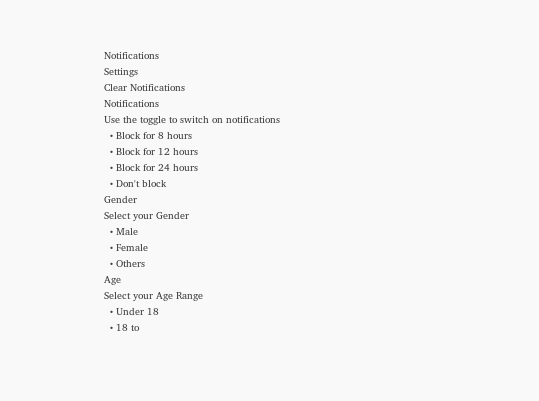Notifications
Settings
Clear Notifications
Notifications
Use the toggle to switch on notifications
  • Block for 8 hours
  • Block for 12 hours
  • Block for 24 hours
  • Don't block
Gender
Select your Gender
  • Male
  • Female
  • Others
Age
Select your Age Range
  • Under 18
  • 18 to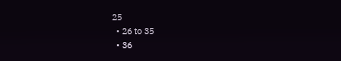25
  • 26 to 35
  • 36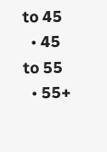to 45
  • 45 to 55
  • 55+